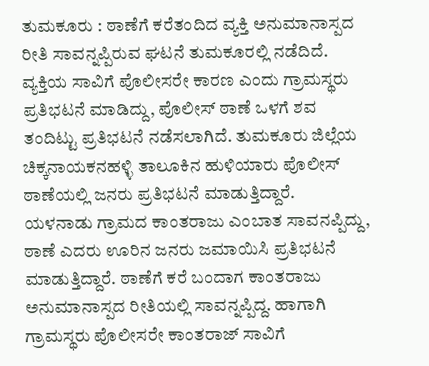ತುಮಕೂರು : ಠಾಣೆಗೆ ಕರೆತಂದಿದ ವ್ಯಕ್ತಿ ಅನುಮಾನಾಸ್ಪದ ರೀತಿ ಸಾವನ್ನಪ್ಪಿರುವ ಘಟನೆ ತುಮಕೂರಲ್ಲಿ ನಡೆದಿದೆ. ವ್ಯಕ್ತಿಯ ಸಾವಿಗೆ ಪೊಲೀಸರೇ ಕಾರಣ ಎಂದು ಗ್ರಾಮಸ್ಥರು ಪ್ರತಿಭಟನೆ ಮಾಡಿದ್ದು, ಪೊಲೀಸ್ ಠಾಣೆ ಒಳಗೆ ಶವ ತಂದಿಟ್ಟು ಪ್ರತಿಭಟನೆ ನಡೆಸಲಾಗಿದೆ. ತುಮಕೂರು ಜಿಲ್ಲೆಯ ಚಿಕ್ಕನಾಯಕನಹಳ್ಳಿ ತಾಲೂಕಿನ ಹುಳಿಯಾರು ಪೊಲೀಸ್ ಠಾಣೆಯಲ್ಲಿ ಜನರು ಪ್ರತಿಭಟನೆ ಮಾಡುತ್ತಿದ್ದಾರೆ.
ಯಳನಾಡು ಗ್ರಾಮದ ಕಾಂತರಾಜು ಎಂಬಾತ ಸಾವನಪ್ಪಿದ್ದು, ಠಾಣೆ ಎದರು ಊರಿನ ಜನರು ಜಮಾಯಿಸಿ ಪ್ರತಿಭಟನೆ ಮಾಡುತ್ತಿದ್ದಾರೆ. ಠಾಣೆಗೆ ಕರೆ ಬಂದಾಗ ಕಾಂತರಾಜು ಅನುಮಾನಾಸ್ಪದ ರೀತಿಯಲ್ಲಿ ಸಾವನ್ನಪ್ಪಿದ್ದ. ಹಾಗಾಗಿ ಗ್ರಾಮಸ್ಥರು ಪೊಲೀಸರೇ ಕಾಂತರಾಜ್ ಸಾವಿಗೆ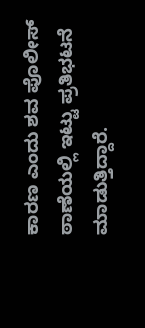ಕಾರಣ ಎಂದು ಶವ ಪೊಲೀಸ್ ಠಾಣೆಯಲ್ಲಿ ಇಟ್ಟು ಪ್ರತಿಭಟನೆ ಮಾಡುತ್ತಿದ್ದಾರೆ.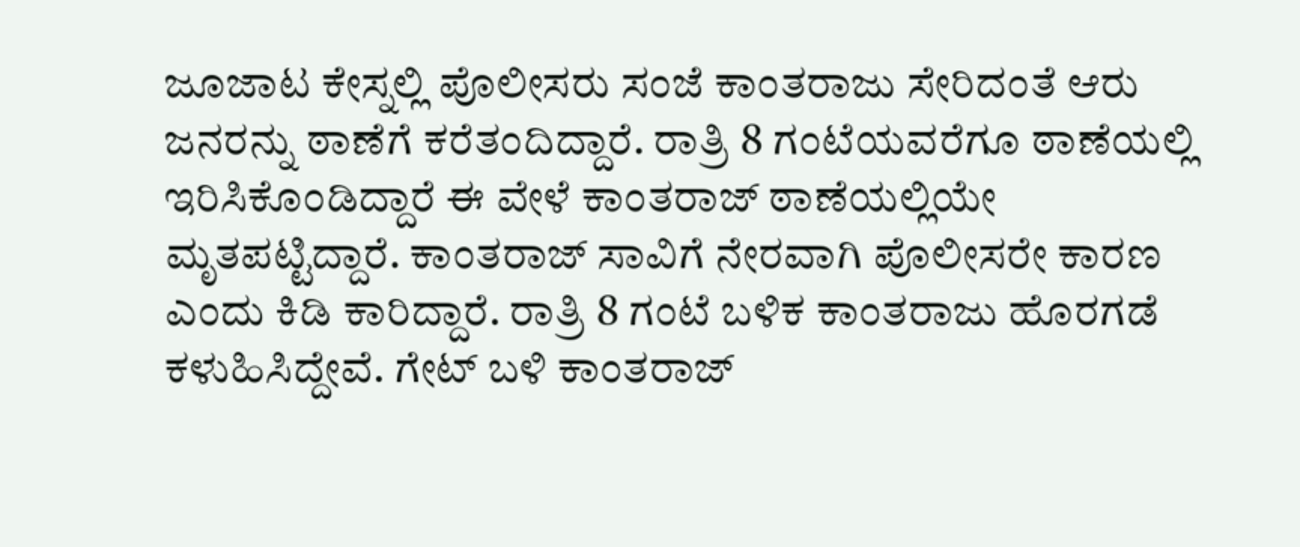ಜೂಜಾಟ ಕೇಸ್ನಲ್ಲಿ ಪೊಲೀಸರು ಸಂಜೆ ಕಾಂತರಾಜು ಸೇರಿದಂತೆ ಆರು ಜನರನ್ನು ಠಾಣೆಗೆ ಕರೆತಂದಿದ್ದಾರೆ. ರಾತ್ರಿ 8 ಗಂಟೆಯವರೆಗೂ ಠಾಣೆಯಲ್ಲಿ ಇರಿಸಿಕೊಂಡಿದ್ದಾರೆ ಈ ವೇಳೆ ಕಾಂತರಾಜ್ ಠಾಣೆಯಲ್ಲಿಯೇ ಮೃತಪಟ್ಟಿದ್ದಾರೆ. ಕಾಂತರಾಜ್ ಸಾವಿಗೆ ನೇರವಾಗಿ ಪೊಲೀಸರೇ ಕಾರಣ ಎಂದು ಕಿಡಿ ಕಾರಿದ್ದಾರೆ. ರಾತ್ರಿ 8 ಗಂಟೆ ಬಳಿಕ ಕಾಂತರಾಜು ಹೊರಗಡೆ ಕಳುಹಿಸಿದ್ದೇವೆ. ಗೇಟ್ ಬಳಿ ಕಾಂತರಾಜ್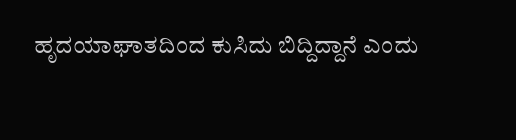ಹೃದಯಾಘಾತದಿಂದ ಕುಸಿದು ಬಿದ್ದಿದ್ದಾನೆ ಎಂದು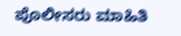ಪೊಲೀಸರು ಮಾಹಿತಿ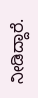ನೀಡಿದ್ದಾರೆ.